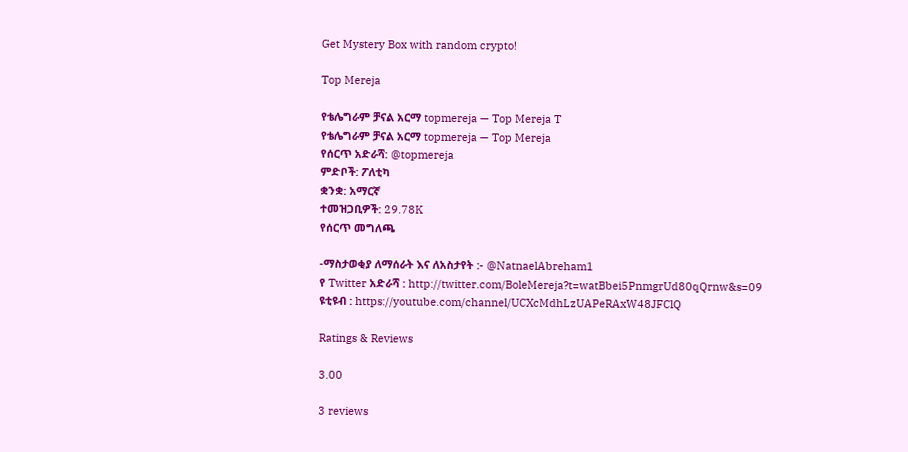Get Mystery Box with random crypto!

Top Mereja

የቴሌግራም ቻናል አርማ topmereja — Top Mereja T
የቴሌግራም ቻናል አርማ topmereja — Top Mereja
የሰርጥ አድራሻ: @topmereja
ምድቦች: ፖለቲካ
ቋንቋ: አማርኛ
ተመዝጋቢዎች: 29.78K
የሰርጥ መግለጫ

-ማስታወቂያ ለማሰራት እና ለአስታየት :- @NatnaelAbreham1
የ Twitter አድራሻ : http://twitter.com/BoleMereja?t=watBbei5PnmgrUd80qQrnw&s=09
ዩቲዩብ : https://youtube.com/channel/UCXcMdhLzUAPeRAxW48JFClQ

Ratings & Reviews

3.00

3 reviews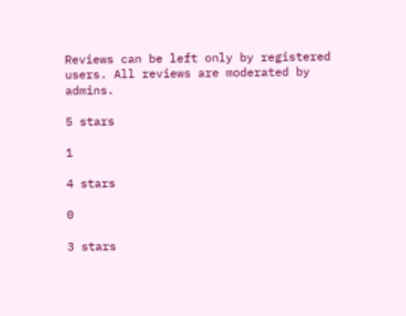Reviews can be left only by registered users. All reviews are moderated by admins.

5 stars

1

4 stars

0

3 stars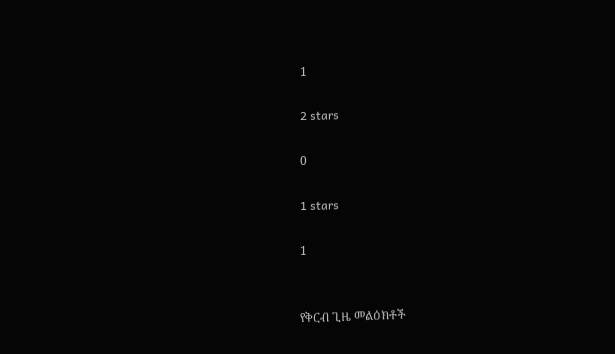1

2 stars

0

1 stars

1


የቅርብ ጊዜ መልዕክቶች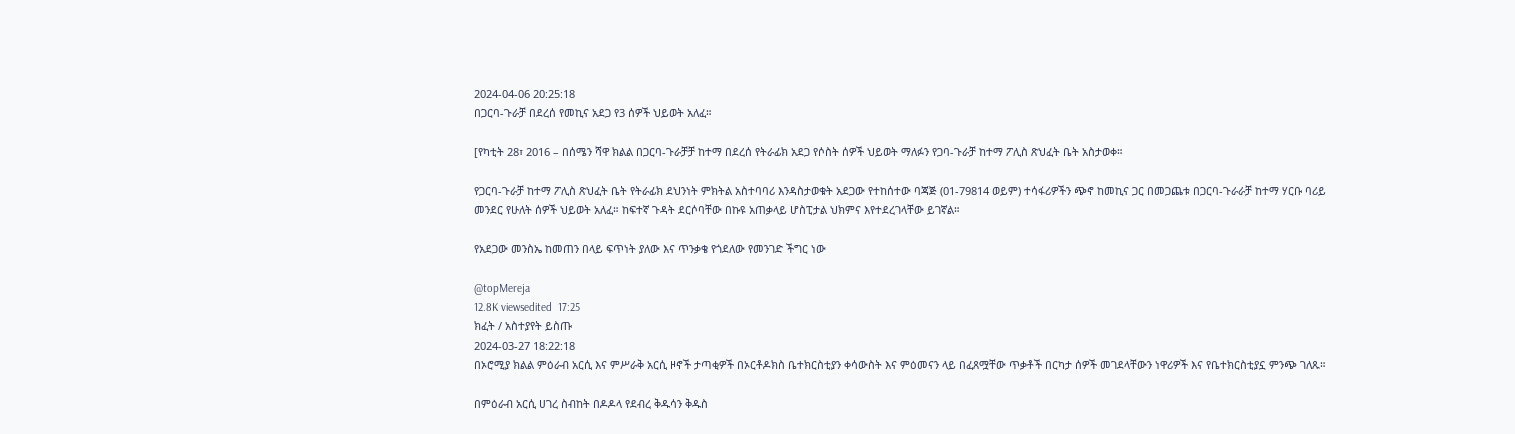2024-04-06 20:25:18
በጋርባ-ጉራቻ በደረሰ የመኪና አደጋ የ3 ሰዎች ህይወት አለፈ።

[የካቲት 28፣ 2016 – በሰሜን ሻዋ ክልል በጋርባ-ጉራቻቻ ከተማ በደረሰ የትራፊክ አደጋ የሶስት ሰዎች ህይወት ማለፉን የጋባ-ጉራቻ ከተማ ፖሊስ ጽህፈት ቤት አስታወቀ።

የጋርባ-ጉራቻ ከተማ ፖሊስ ጽህፈት ቤት የትራፊክ ደህንነት ምክትል አስተባባሪ እንዳስታወቁት አደጋው የተከሰተው ባጃጅ (01-79814 ወይም) ተሳፋሪዎችን ጭኖ ከመኪና ጋር በመጋጨቱ በጋርባ-ጉራራቻ ከተማ ሃርቡ ባሪይ መንደር የሁለት ሰዎች ህይወት አለፈ። ከፍተኛ ጉዳት ደርሶባቸው በኩዩ አጠቃላይ ሆስፒታል ህክምና እየተደረገላቸው ይገኛል።

የአደጋው መንስኤ ከመጠን በላይ ፍጥነት ያለው እና ጥንቃቄ የጎደለው የመንገድ ችግር ነው

@topMereja
12.8K viewsedited  17:25
ክፈት / አስተያየት ይስጡ
2024-03-27 18:22:18
በኦሮሚያ ክልል ምዕራብ አርሲ እና ምሥራቅ አርሲ ዞኖች ታጣቂዎች በኦርቶዶክስ ቤተክርስቲያን ቀሳውስት እና ምዕመናን ላይ በፈጸሟቸው ጥቃቶች በርካታ ሰዎች መገደላቸውን ነዋሪዎች እና የቤተክርስቲያኗ ምንጭ ገለጹ።

በምዕራብ አርሲ ሀገረ ስብከት በዶዶላ የደብረ ቅዱሳን ቅዱስ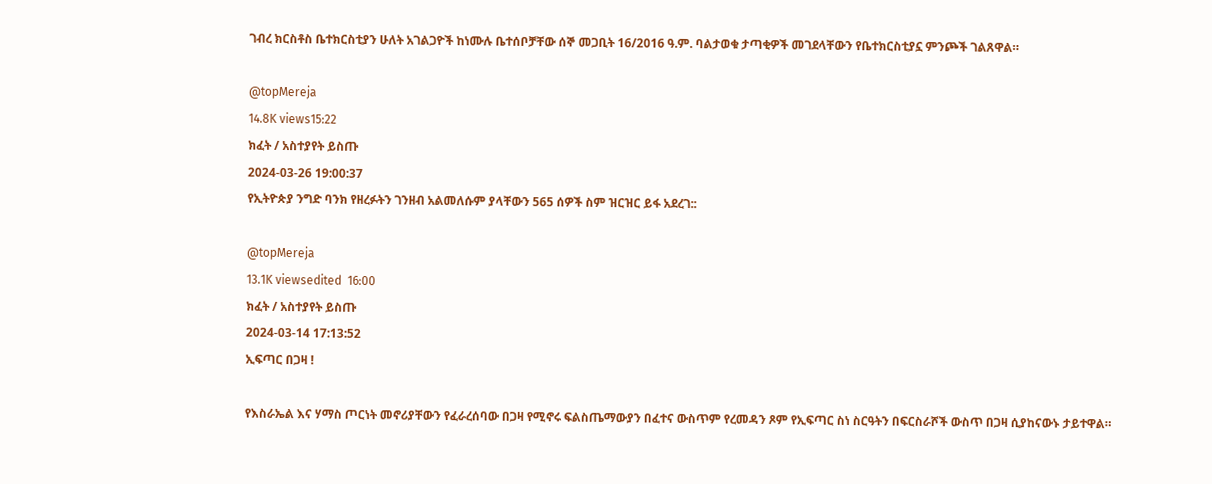ገብረ ክርስቶስ ቤተክርስቲያን ሁለት አገልጋዮች ከነሙሉ ቤተሰቦቻቸው ሰኞ መጋቢት 16/2016 ዓ.ም. ባልታወቁ ታጣቂዎች መገደላቸውን የቤተክርስቲያኗ ምንጮች ገልጸዋል።

@topMereja
14.8K views15:22
ክፈት / አስተያየት ይስጡ
2024-03-26 19:00:37
የኢትዮጵያ ንግድ ባንክ የዘረፉትን ገንዘብ አልመለሱም ያላቸውን 565 ሰዎች ስም ዝርዝር ይፋ አደረገ::

@topMereja
13.1K viewsedited  16:00
ክፈት / አስተያየት ይስጡ
2024-03-14 17:13:52
ኢፍጣር በጋዛ !

የእስራኤል እና ሃማስ ጦርነት መኖሪያቸውን የፈራረሰባው በጋዛ የሚኖሩ ፍልስጤማውያን በፈተና ውስጥም የረመዳን ጾም የኢፍጣር ስነ ስርዓትን በፍርስራሾች ውስጥ በጋዛ ሲያከናውኑ ታይተዋል።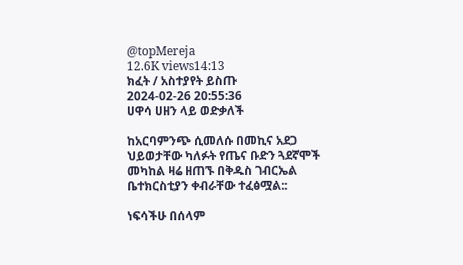@topMereja
12.6K views14:13
ክፈት / አስተያየት ይስጡ
2024-02-26 20:55:36
ሀዋሳ ሀዘን ላይ ወድቃለች

ከአርባምንጭ ሲመለሱ በመኪና አደጋ ህይወታቸው ካለፉት የጤና ቡድን ጓደኛሞች መካከል ዛሬ ዘጠኙ በቅዱስ ገብርኤል ቤተክርስቲያን ቀብራቸው ተፈፅሟል::

ነፍሳችሁ በሰላም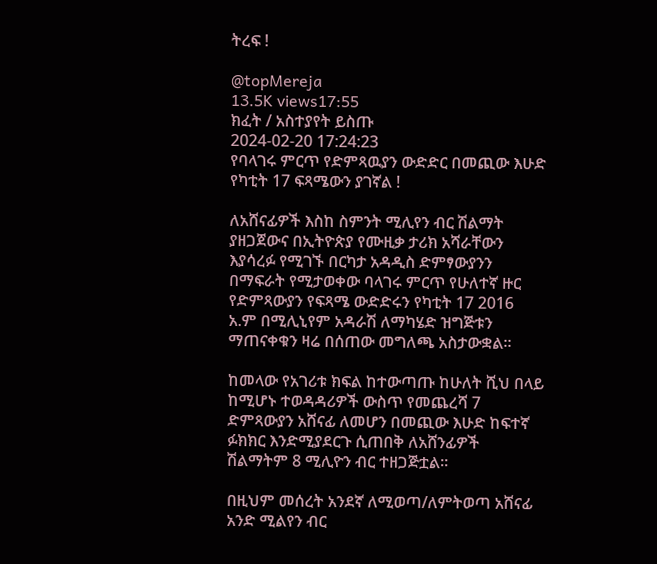ትረፍ !

@topMereja
13.5K views17:55
ክፈት / አስተያየት ይስጡ
2024-02-20 17:24:23
የባላገሩ ምርጥ የድምጻዉያን ውድድር በመጪው እሁድ የካቲት 17 ፍጻሜውን ያገኛል !

ለአሸናፊዎች እስከ ስምንት ሚሊየን ብር ሽልማት ያዘጋጀውና በኢትዮጵያ የሙዚቃ ታሪክ አሻራቸውን እያሳረፉ የሚገኙ በርካታ አዳዲስ ድምፃውያንን በማፍራት የሚታወቀው ባላገሩ ምርጥ የሁለተኛ ዙር የድምጻውያን የፍጻሜ ውድድሩን የካቲት 17 2016 አ.ም በሚሊኒየም አዳራሽ ለማካሄድ ዝግጅቱን ማጠናቀቁን ዛሬ በሰጠው መግለጫ አስታውቋል።

ከመላው የአገሪቱ ክፍል ከተውጣጡ ከሁለት ሺህ በላይ ከሚሆኑ ተወዳዳሪዎች ውስጥ የመጨረሻ 7 ድምጻውያን አሸናፊ ለመሆን በመጪው እሁድ ከፍተኛ ፉክክር እንድሚያደርጉ ሲጠበቅ ለአሸንፊዎች ሽልማትም 8 ሚሊዮን ብር ተዘጋጅቷል።

በዚህም መሰረት አንደኛ ለሚወጣ/ለምትወጣ አሸናፊ አንድ ሚልየን ብር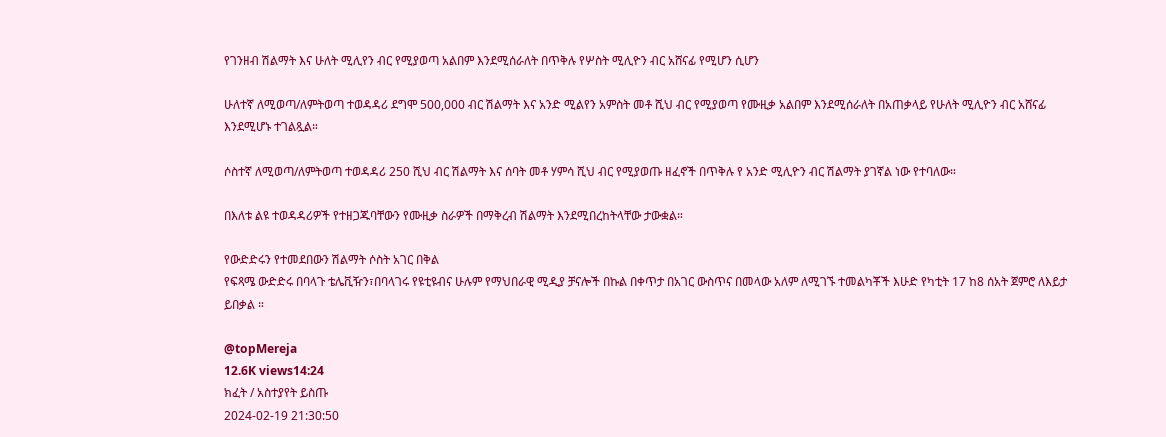የገንዘብ ሽልማት እና ሁለት ሚሊየን ብር የሚያወጣ አልበም እንደሚሰራለት በጥቅሉ የሦስት ሚሊዮን ብር አሸናፊ የሚሆን ሲሆን

ሁለተኛ ለሚወጣ/ለምትወጣ ተወዳዳሪ ደግሞ 500,000 ብር ሽልማት እና አንድ ሚልየን አምስት መቶ ሺህ ብር የሚያወጣ የሙዚቃ አልበም እንደሚሰራለት በአጠቃላይ የሁለት ሚሊዮን ብር አሸናፊ እንደሚሆኑ ተገልጿል።

ሶስተኛ ለሚወጣ/ለምትወጣ ተወዳዳሪ 250 ሺህ ብር ሽልማት እና ሰባት መቶ ሃምሳ ሺህ ብር የሚያወጡ ዘፈኖች በጥቅሉ የ አንድ ሚሊዮን ብር ሽልማት ያገኛል ነው የተባለው።

በእለቱ ልዩ ተወዳዳሪዎች የተዘጋጁባቸውን የሙዚቃ ስራዎች በማቅረብ ሽልማት እንደሚበረከትላቸው ታውቋል።

የውድድሩን የተመደበውን ሽልማት ሶስት አገር በቅል
የፍጻሜ ውድድሩ በባላጉ ቴሌቪዥን፣በባላገሩ የዩቲዩብና ሁሉም የማህበራዊ ሚዲያ ቻናሎች በኩል በቀጥታ በአገር ውስጥና በመላው አለም ለሚገኙ ተመልካቾች እሁድ የካቲት 17 ከ8 ሰአት ጀምሮ ለእይታ ይበቃል ።

@topMereja
12.6K views14:24
ክፈት / አስተያየት ይስጡ
2024-02-19 21:30:50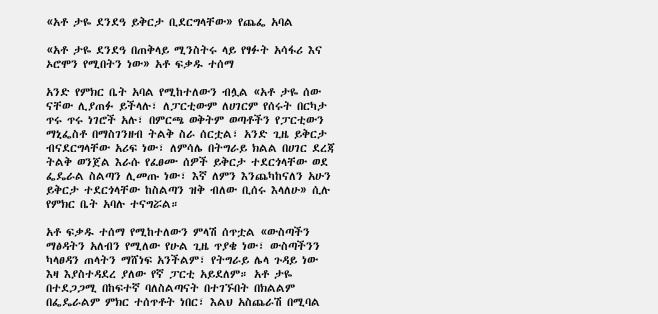«አቶ ታዬ ደንደዓ ይቅርታ ቢደርግላቸው» የጨፌ አባል

«አቶ ታዬ ደንደዓ በጠቅላይ ሚንስትሩ ላይ የፃፉት አሳፋሪ እና ኦሮሞን የሚበትን ነው» አቶ ፍቃዱ ተሰማ

አንድ የምክር ቤት አባል የሚከተለውን ብሏል «አቶ ታዬ ሰው ናቸው ሊያጠፉ ይችላሉ፣ ለፓርቲውም ለሀገርም የሰሩት በርካታ ጥሩ ጥሩ ነገሮች አሉ፣ በምርጫ ወቅትም ወጣቶችን የፓርቲውን ማኒፌስቶ በማስገንዘብ ትልቅ ስራ ሰርቷል፣ አንድ ጊዜ ይቅርታ ብናደርግላቸው አሪፍ ነው፣ ለምሳሌ በትግራይ ክልል በሀገር ደረጃ ትልቅ ወንጀል እራሱ የፈፀሙ ሰዎች ይቅርታ ተደርጎላቸው ወደ ፌዴራል ስልጣን ሊመጡ ነው፣ እኛ ለምን እንጨካከናለን አሁን ይቅርታ ተደርጎላቸው ከስልጣን ዝቅ ብለው ቢሰሩ እላለሁ» ሲሉ የምክር ቤት አባሉ ተናግሯል።

አቶ ፍቃዱ ተሰማ የሚከተለውን ምላሽ ሰጥቷል «ውስጣችን ማፅዳትን አለብን የሚለው የሁል ጊዜ ጥያቄ ነው፣ ውስጣችንን ካላፀዳን ጠላትን ማሸነፍ አንችልም፣ የትግራይ ሌላ ጉዳይ ነው እዛ እያስተዳደረ ያለው የኛ ፓርቲ አይደለም። አቶ ታዬ በተደጋጋሚ በከፍተኛ ባለስልጣናት በተገኙበት በክልልም በፌዴራልም ምክር ተሰጥቶት ነበር፣ እልህ አስጨራሽ በሚባል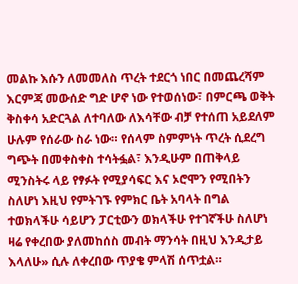መልኩ እሱን ለመመለስ ጥረት ተደርጎ ነበር በመጨረሻም እርምጃ መውሰድ ግድ ሆኖ ነው የተወሰነው፣ በምርጫ ወቅት ቅስቀሳ አድርጓል ለተባለው ለእሳቸው ብቻ የተሰጠ አይደለም ሁሉም የሰራው ስራ ነው። የሰላም ስምምነት ጥረት ሲደረግ ግጭት በመቀስቀስ ተሳትፏል፣ እንዲሁም በጠቅላይ ሚንስትሩ ላይ የፃፉት የሚያሳፍር እና ኦሮሞን የሚበትን ስለሆነ እዚህ የምትገኙ የምክር ቤት አባላት በግል ተወክላችሁ ሳይሆን ፓርቲውን ወክላችሁ የተገኛችሁ ስለሆነ ዛሬ የቀረበው ያለመከሰስ መብት ማንሳት በዚህ እንዲታይ እላለሁ» ሲሉ ለቀረበው ጥያቄ ምላሽ ሰጥቷል።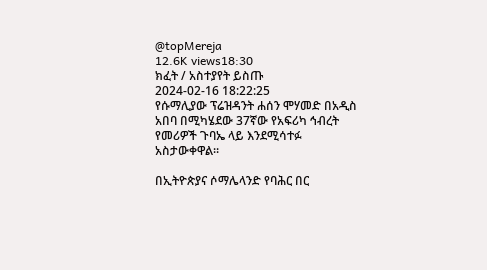@topMereja
12.6K views18:30
ክፈት / አስተያየት ይስጡ
2024-02-16 18:22:25
የሱማሊያው ፕሬዝዳንት ሐሰን ሞሃመድ በአዲስ አበባ በሚካሄደው 37ኛው የአፍሪካ ኅብረት የመሪዎች ጉባኤ ላይ እንደሚሳተፉ አስታውቀዋል።

በኢትዮጵያና ሶማሌላንድ የባሕር በር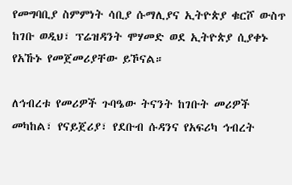የመግባቢያ ስምምነት ሳቢያ ሱማሊያና ኢትዮጵያ ቁርሾ ውስጥ ከገቡ ወዲህ፣ ፕሬዝዳንት ሞሃመድ ወደ ኢትዮጵያ ሲያቀኑ የአኹኑ የመጀመሪያቸው ይኾናል።

ለኅብረቱ የመሪዎች ጉባዔው ትናንት ከገቡት መሪዎች መካከል፣ የናይጀሪያ፣ የደቡብ ሱዳንና የአፍሪካ ኅብረት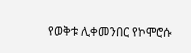የወቅቱ ሊቀመንበር የኮሞሮሱ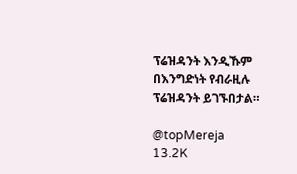ፕሬዝዳንት እንዲኹም በእንግድነት የብራዚሉ ፕሬዝዳንት ይገኙበታል።

@topMereja
13.2K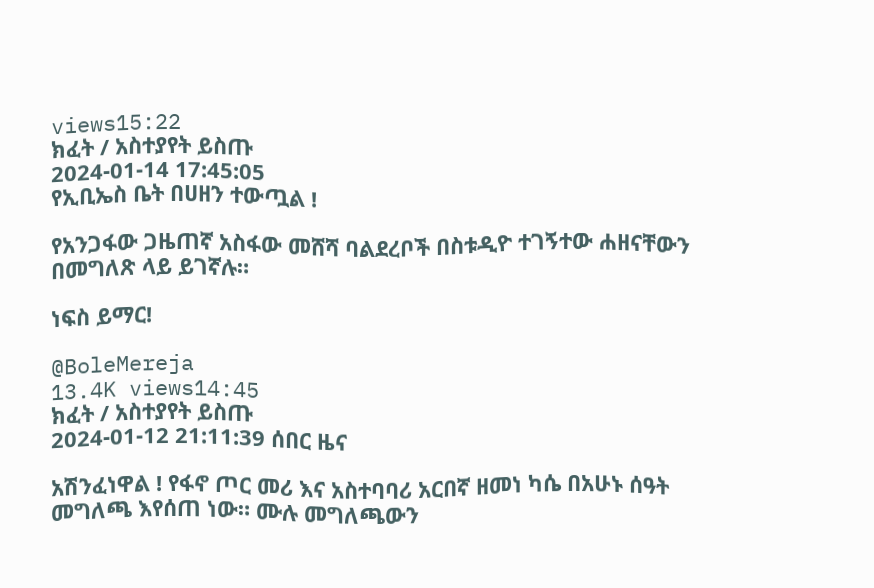views15:22
ክፈት / አስተያየት ይስጡ
2024-01-14 17:45:05
የኢቢኤስ ቤት በሀዘን ተውጧል !

የአንጋፋው ጋዜጠኛ አስፋው መሸሻ ባልደረቦች በስቱዲዮ ተገኝተው ሐዘናቸውን በመግለጽ ላይ ይገኛሉ።

ነፍስ ይማር!

@BoleMereja
13.4K views14:45
ክፈት / አስተያየት ይስጡ
2024-01-12 21:11:39 ሰበር ዜና

አሽንፈነዋል ! የፋኖ ጦር መሪ እና አስተባባሪ አርበኛ ዘመነ ካሴ በአሁኑ ሰዓት  መግለጫ እየሰጠ ነው። ሙሉ መግለጫውን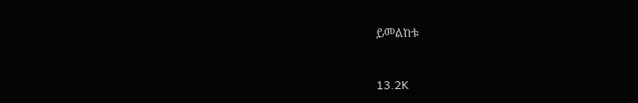ይመልከቱ



13.2K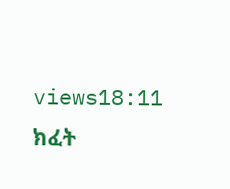views18:11
ክፈት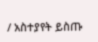/ አስተያየት ይስጡ